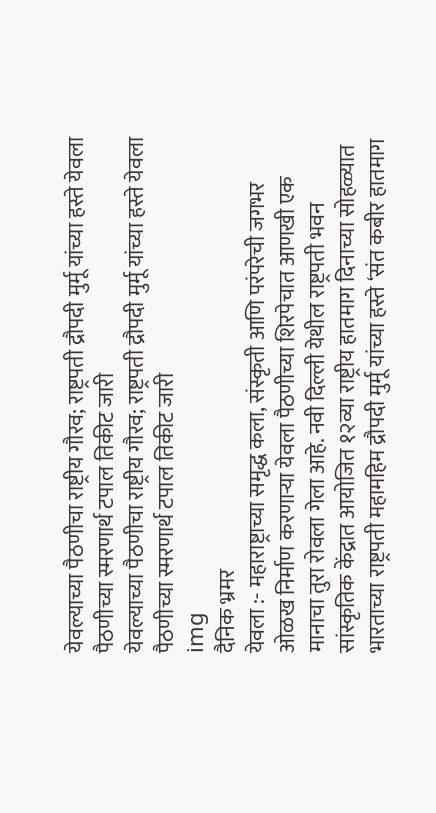येवल्याच्या पैठणीचा राष्ट्रीय गौरव; राष्ट्रपती द्रौपदी मुर्मू यांच्या हस्ते येवला पैठणीच्या स्मरणार्थ टपाल तिकीट जारी
येवल्याच्या पैठणीचा राष्ट्रीय गौरव; राष्ट्रपती द्रौपदी मुर्मू यांच्या हस्ते येवला पैठणीच्या स्मरणार्थ टपाल तिकीट जारी
img
दैनिक भ्रमर
येवला :- महाराष्ट्राच्या समृद्ध कला, संस्कृती आणि परंपरेची जगभर ओळख निर्माण करणाऱ्या येवला पैठणीच्या शिरपेचात आणखी एक मानाचा तुरा रोवला गेला आहे. नवी दिल्ली येथील राष्ट्रपती भवन सांस्कृतिक केंद्रात आयोजित १२व्या राष्ट्रीय हातमाग दिनाच्या सोहळ्यात भारताच्या राष्ट्रपती महामहिम द्रौपदी मुर्मू यांच्या हस्ते ‘संत कबीर हातमाग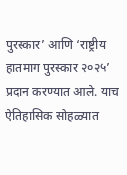पुरस्कार’ आणि ‘राष्ट्रीय हातमाग पुरस्कार २०२५’ प्रदान करण्यात आले. याच ऐतिहासिक सोहळ्यात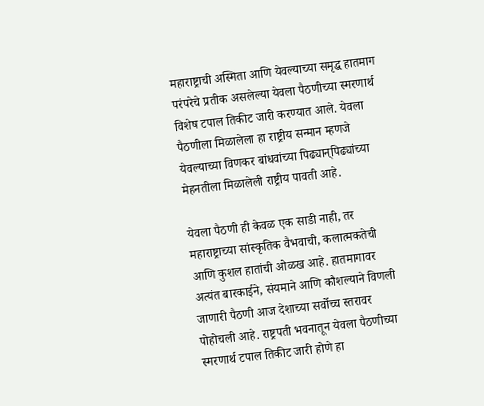महाराष्ट्राची अस्मिता आणि येवल्याच्या समृद्ध हातमाग परंपरेचे प्रतीक असलेल्या येवला पैठणीच्या स्मरणार्थ विशेष टपाल तिकीट जारी करण्यात आले. येवला पैठणीला मिळालेला हा राष्ट्रीय सन्मान म्हणजे येवल्याच्या विणकर बांधवांच्या पिढ्यान्‌पिढ्यांच्या मेहनतीला मिळालेली राष्ट्रीय पावती आहे.

येवला पैठणी ही केवळ एक साडी नाही, तर महाराष्ट्राच्या सांस्कृतिक वैभवाची, कलात्मकतेची आणि कुशल हातांची ओळख आहे. हातमागावर अत्यंत बारकाईने, संयमाने आणि कौशल्याने विणली जाणारी पैठणी आज देशाच्या सर्वोच्च स्तरावर पोहोचली आहे. राष्ट्रपती भवनातून येवला पैठणीच्या स्मरणार्थ टपाल तिकीट जारी होणे हा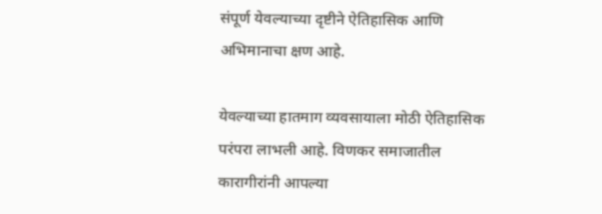संपूर्ण येवल्याच्या दृष्टीने ऐतिहासिक आणि अभिमानाचा क्षण आहे.

येवल्याच्या हातमाग व्यवसायाला मोठी ऐतिहासिक परंपरा लाभली आहे. विणकर समाजातील कारागीरांनी आपल्या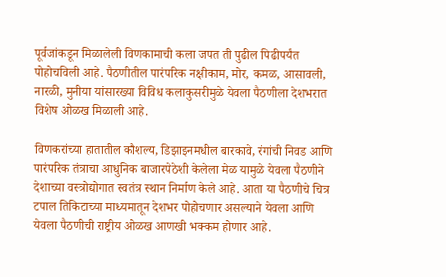पूर्वजांकडून मिळालेली विणकामाची कला जपत ती पुढील पिढीपर्यंत पोहोचविली आहे. पैठणीतील पारंपरिक नक्षीकाम, मोर, कमळ, आसावली, नारळी, मुनीया यांसारख्या विविध कलाकुसरीमुळे येवला पैठणीला देशभरात विशेष ओळख मिळाली आहे.

विणकरांच्या हातातील कौशल्य, डिझाइनमधील बारकावे, रंगांची निवड आणि पारंपरिक तंत्राचा आधुनिक बाजारपेठेशी केलेला मेळ यामुळे येवला पैठणीने देशाच्या वस्त्रोद्योगात स्वतंत्र स्थान निर्माण केले आहे. आता या पैठणीचे चित्र टपाल तिकिटाच्या माध्यमातून देशभर पोहोचणार असल्याने येवला आणि येवला पैठणीची राष्ट्रीय ओळख आणखी भक्कम होणार आहे.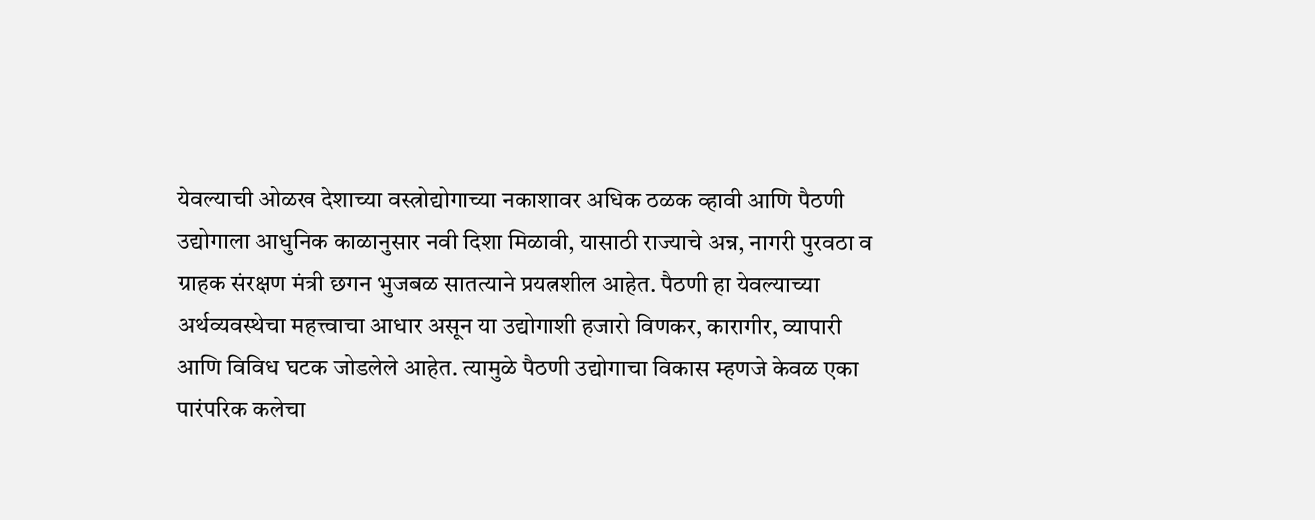येवल्याची ओळख देशाच्या वस्त्रोद्योगाच्या नकाशावर अधिक ठळक व्हावी आणि पैठणी उद्योगाला आधुनिक काळानुसार नवी दिशा मिळावी, यासाठी राज्याचे अन्न, नागरी पुरवठा व ग्राहक संरक्षण मंत्री छगन भुजबळ सातत्याने प्रयत्नशील आहेत. पैठणी हा येवल्याच्या अर्थव्यवस्थेचा महत्त्वाचा आधार असून या उद्योगाशी हजारो विणकर, कारागीर, व्यापारी आणि विविध घटक जोडलेले आहेत. त्यामुळे पैठणी उद्योगाचा विकास म्हणजे केवळ एका पारंपरिक कलेचा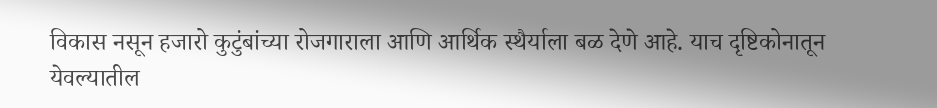विकास नसून हजारो कुटुंबांच्या रोजगाराला आणि आर्थिक स्थैर्याला बळ देणे आहे. याच दृष्टिकोनातून येवल्यातील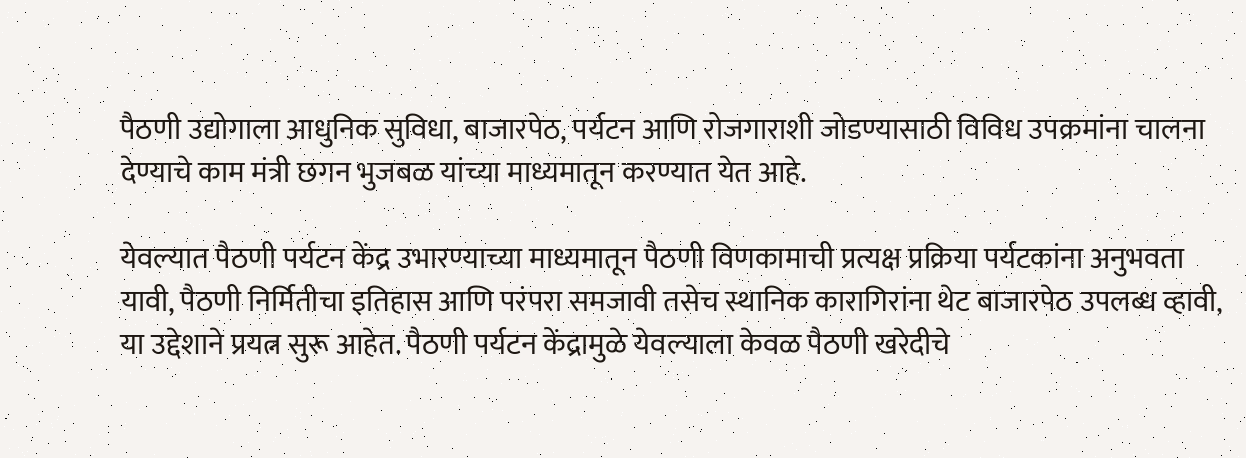पैठणी उद्योगाला आधुनिक सुविधा, बाजारपेठ, पर्यटन आणि रोजगाराशी जोडण्यासाठी विविध उपक्रमांना चालना देण्याचे काम मंत्री छगन भुजबळ यांच्या माध्यमातून करण्यात येत आहे.

येवल्यात पैठणी पर्यटन केंद्र उभारण्याच्या माध्यमातून पैठणी विणकामाची प्रत्यक्ष प्रक्रिया पर्यटकांना अनुभवता यावी, पैठणी निर्मितीचा इतिहास आणि परंपरा समजावी तसेच स्थानिक कारागिरांना थेट बाजारपेठ उपलब्ध व्हावी, या उद्देशाने प्रयत्न सुरू आहेत. पैठणी पर्यटन केंद्रामुळे येवल्याला केवळ पैठणी खरेदीचे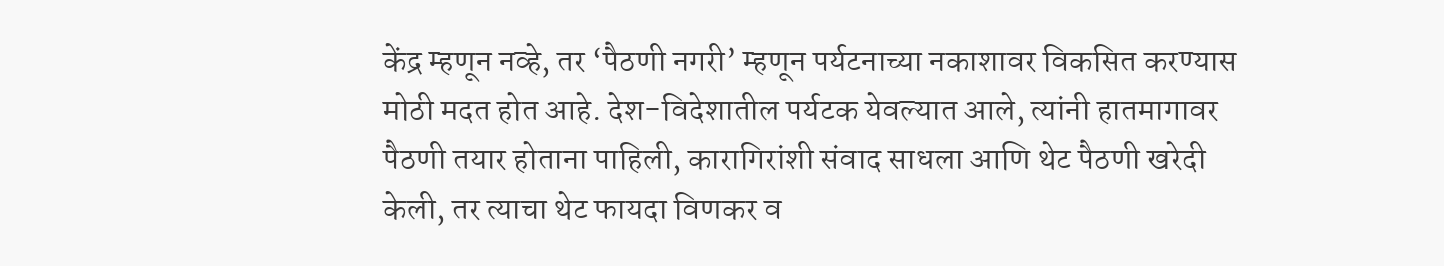केंद्र म्हणून नव्हे, तर ‘पैठणी नगरी’ म्हणून पर्यटनाच्या नकाशावर विकसित करण्यास मोठी मदत होत आहे. देश-विदेशातील पर्यटक येवल्यात आले, त्यांनी हातमागावर पैठणी तयार होताना पाहिली, कारागिरांशी संवाद साधला आणि थेट पैठणी खरेदी केली, तर त्याचा थेट फायदा विणकर व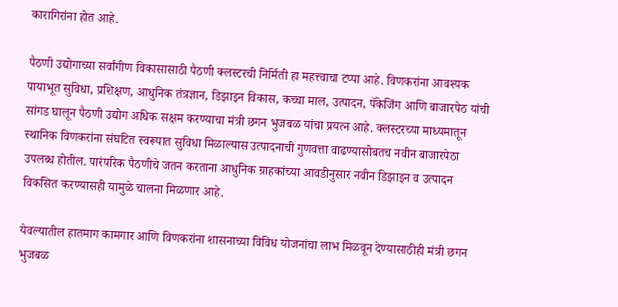कारागिरांना होत आहे.

पैठणी उद्योगाच्या सर्वांगीण विकासासाठी पैठणी क्लस्टरची निर्मिती हा महत्त्वाचा टप्पा आहे. विणकरांना आवश्यक पायाभूत सुविधा, प्रशिक्षण, आधुनिक तंत्रज्ञान, डिझाइन विकास, कच्चा माल, उत्पादन, पॅकेजिंग आणि बाजारपेठ यांची सांगड घालून पैठणी उद्योग अधिक सक्षम करण्याचा मंत्री छगन भुजबळ यांचा प्रयत्न आहे. क्लस्टरच्या माध्यमातून स्थानिक विणकरांना संघटित स्वरूपात सुविधा मिळाल्यास उत्पादनाची गुणवत्ता वाढण्यासोबतच नवीन बाजारपेठा उपलब्ध होतील. पारंपरिक पैठणीचे जतन करताना आधुनिक ग्राहकांच्या आवडीनुसार नवीन डिझाइन व उत्पादन विकसित करण्यासही यामुळे चालना मिळणार आहे.

येवल्यातील हातमाग कामगार आणि विणकरांना शासनाच्या विविध योजनांचा लाभ मिळवून देण्यासाठीही मंत्री छगन भुजबळ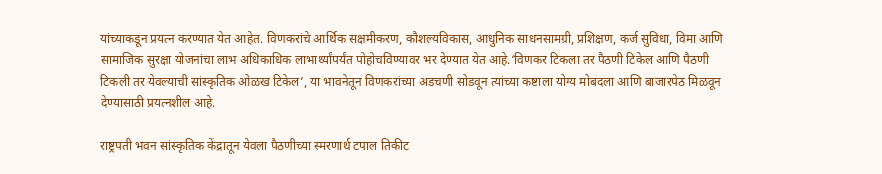यांच्याकडून प्रयत्न करण्यात येत आहेत. विणकरांचे आर्थिक सक्षमीकरण, कौशल्यविकास, आधुनिक साधनसामग्री, प्रशिक्षण, कर्ज सुविधा, विमा आणि सामाजिक सुरक्षा योजनांचा लाभ अधिकाधिक लाभार्थ्यांपर्यंत पोहोचविण्यावर भर देण्यात येत आहे.‘विणकर टिकला तर पैठणी टिकेल आणि पैठणी टिकली तर येवल्याची सांस्कृतिक ओळख टिकेल’, या भावनेतून विणकरांच्या अडचणी सोडवून त्यांच्या कष्टाला योग्य मोबदला आणि बाजारपेठ मिळवून देण्यासाठी प्रयत्नशील आहे.

राष्ट्रपती भवन सांस्कृतिक केंद्रातून येवला पैठणीच्या स्मरणार्थ टपाल तिकीट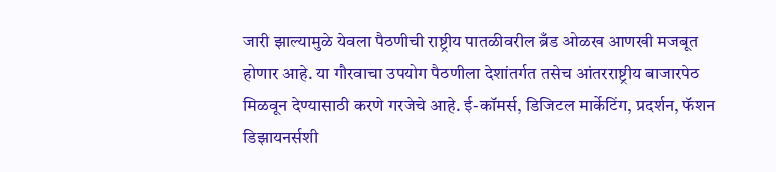जारी झाल्यामुळे येवला पैठणीची राष्ट्रीय पातळीवरील ब्रँड ओळख आणखी मजबूत होणार आहे. या गौरवाचा उपयोग पैठणीला देशांतर्गत तसेच आंतरराष्ट्रीय बाजारपेठ मिळवून देण्यासाठी करणे गरजेचे आहे. ई-कॉमर्स, डिजिटल मार्केटिंग, प्रदर्शन, फॅशन डिझायनर्सशी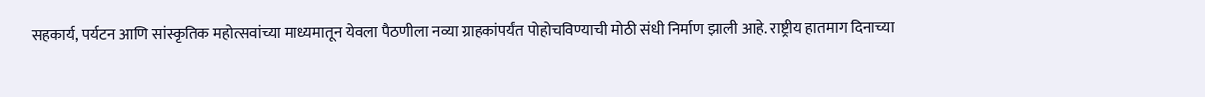सहकार्य, पर्यटन आणि सांस्कृतिक महोत्सवांच्या माध्यमातून येवला पैठणीला नव्या ग्राहकांपर्यंत पोहोचविण्याची मोठी संधी निर्माण झाली आहे. राष्ट्रीय हातमाग दिनाच्या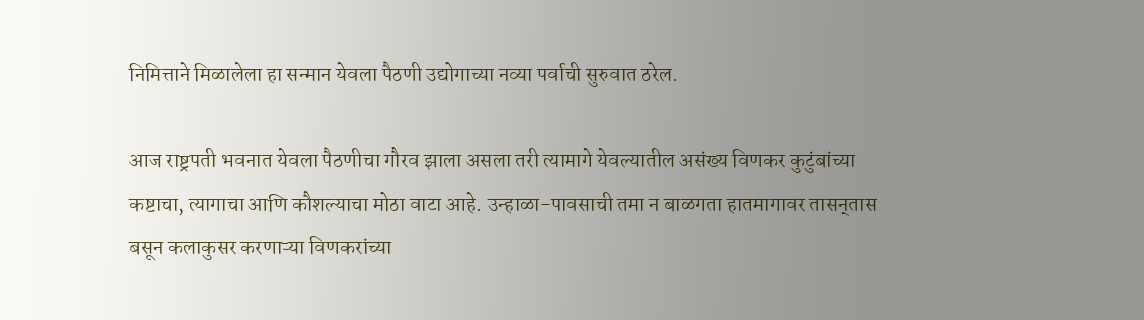निमित्ताने मिळालेला हा सन्मान येवला पैठणी उद्योगाच्या नव्या पर्वाची सुरुवात ठरेल.

आज राष्ट्रपती भवनात येवला पैठणीचा गौरव झाला असला तरी त्यामागे येवल्यातील असंख्य विणकर कुटुंबांच्या कष्टाचा, त्यागाचा आणि कौशल्याचा मोठा वाटा आहे. उन्हाळा-पावसाची तमा न बाळगता हातमागावर तासन्‌तास बसून कलाकुसर करणाऱ्या विणकरांच्या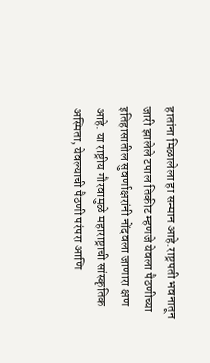हातांना मिळालेला हा सन्मान आहे.राष्ट्रपती भवनातून जारी झालेले टपाल तिकीट म्हणजे येवला पैठणीच्या इतिहासातील सुवर्णाक्षरांनी नोंदवला जाणारा क्षण आहे. या राष्ट्रीय गौरवामुळे महाराष्ट्राची सांस्कृतिक अस्मिता, येवल्याची पैठणी परंपरा आणि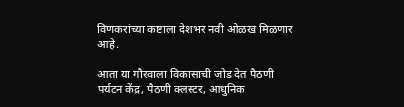विणकरांच्या कष्टाला देशभर नवी ओळख मिळणार आहे.

आता या गौरवाला विकासाची जोड देत पैठणी पर्यटन केंद्र, पैठणी क्लस्टर, आधुनिक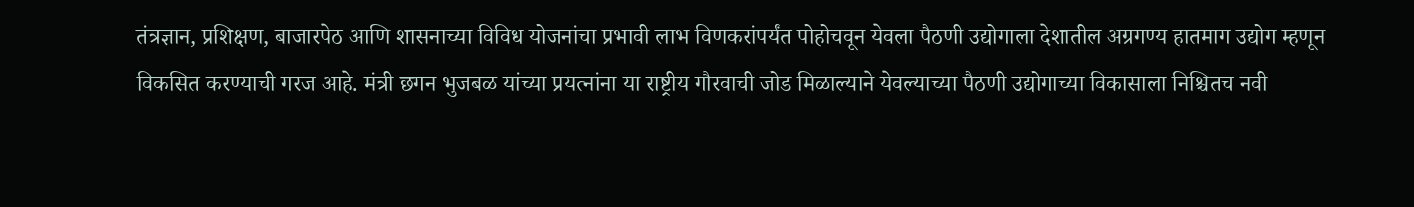तंत्रज्ञान, प्रशिक्षण, बाजारपेठ आणि शासनाच्या विविध योजनांचा प्रभावी लाभ विणकरांपर्यंत पोहोचवून येवला पैठणी उद्योगाला देशातील अग्रगण्य हातमाग उद्योग म्हणून विकसित करण्याची गरज आहे. मंत्री छगन भुजबळ यांच्या प्रयत्नांना या राष्ट्रीय गौरवाची जोड मिळाल्याने येवल्याच्या पैठणी उद्योगाच्या विकासाला निश्चितच नवी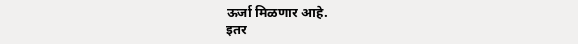ऊर्जा मिळणार आहे.
इतर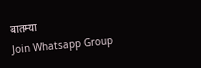बातम्या
Join Whatsapp Group